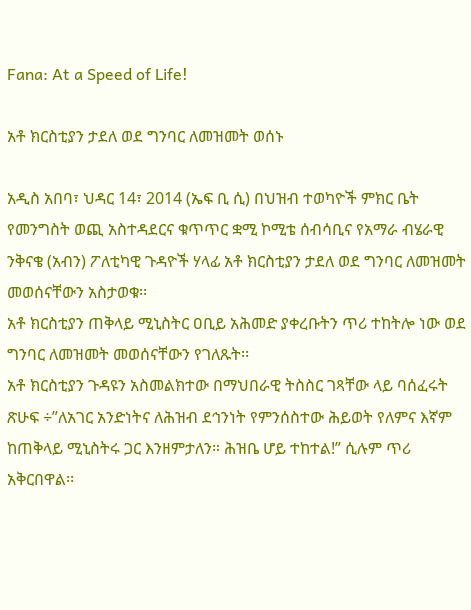Fana: At a Speed of Life!

አቶ ክርስቲያን ታደለ ወደ ግንባር ለመዝመት ወሰኑ

አዲስ አበባ፣ ህዳር 14፣ 2014 (ኤፍ ቢ ሲ) በህዝብ ተወካዮች ምክር ቤት የመንግስት ወጪ አስተዳደርና ቁጥጥር ቋሚ ኮሚቴ ሰብሳቢና የአማራ ብሄራዊ ንቅናቄ (አብን) ፖለቲካዊ ጉዳዮች ሃላፊ አቶ ክርስቲያን ታደለ ወደ ግንባር ለመዝመት መወሰናቸውን አስታወቁ፡፡
አቶ ክርስቲያን ጠቅላይ ሚኒስትር ዐቢይ አሕመድ ያቀረቡትን ጥሪ ተከትሎ ነው ወደ ግንባር ለመዝመት መወሰናቸውን የገለጹት፡፡
አቶ ክርስቲያን ጉዳዩን አስመልክተው በማህበራዊ ትስስር ገጻቸው ላይ ባሰፈሩት ጽሁፍ ÷”ለአገር አንድነትና ለሕዝብ ደኅንነት የምንሰስተው ሕይወት የለምና እኛም ከጠቅላይ ሚኒስትሩ ጋር እንዘምታለን። ሕዝቤ ሆይ ተከተል!” ሲሉም ጥሪ አቅርበዋል፡፡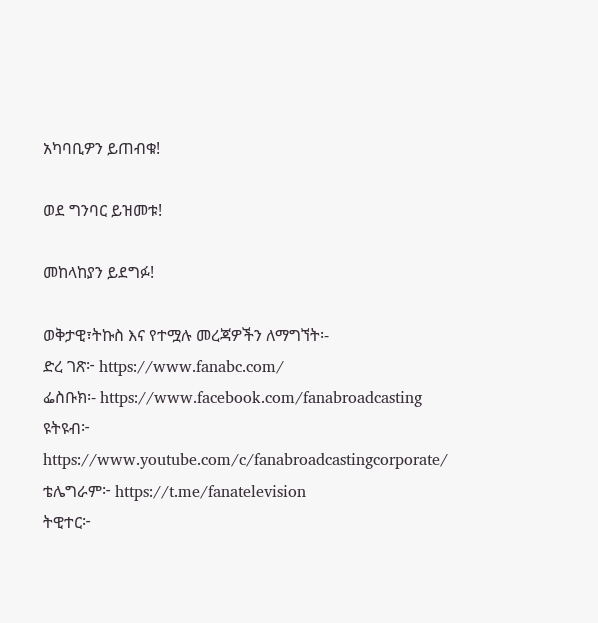አካባቢዎን ይጠብቁ!

ወደ ግንባር ይዝመቱ!

መከላከያን ይደግፉ!

ወቅታዊ፣ትኩስ እና የተሟሉ መረጃዎችን ለማግኘት፡-
ድረ ገጽ፦ https://www.fanabc.com/
ፌስቡክ፡- https://www.facebook.com/fanabroadcasting
ዩትዩብ፦ https://www.youtube.com/c/fanabroadcastingcorporate/
ቴሌግራም፦ https://t.me/fanatelevision
ትዊተር፦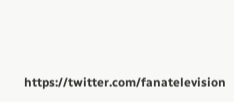https://twitter.com/fanatelevision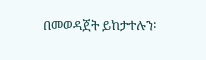በመወዳጀት ይከታተሉን፡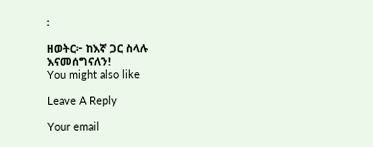፡

ዘወትር፦ ከእኛ ጋር ስላሉ እናመሰግናለን!
You might also like

Leave A Reply

Your email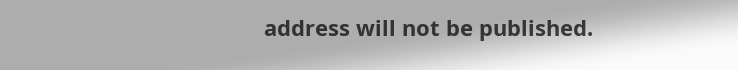address will not be published.